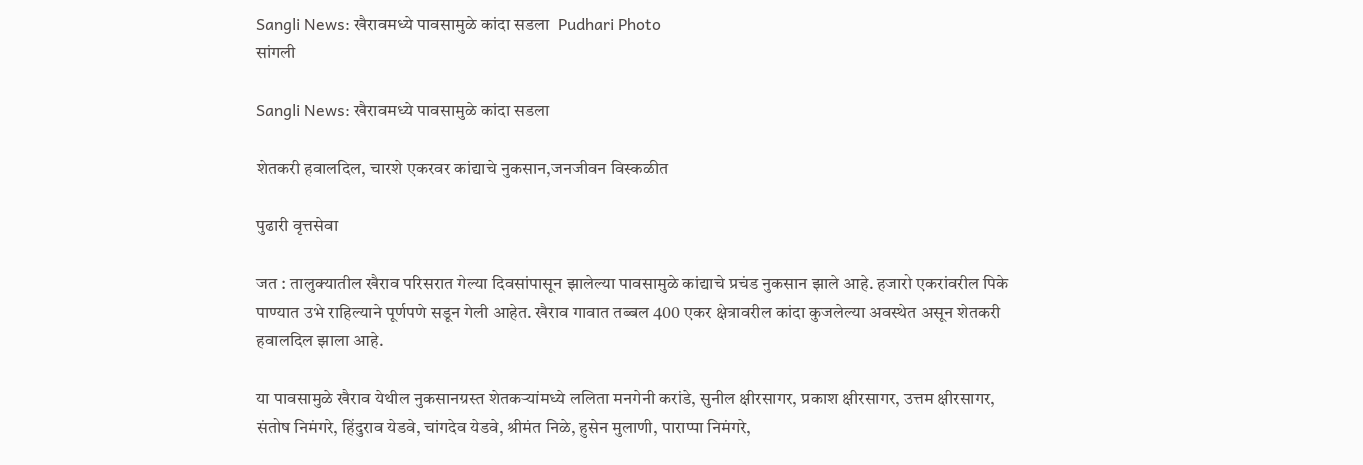Sangli News: खैरावमध्ये पावसामुळे कांदा सडला  Pudhari Photo
सांगली

Sangli News: खैरावमध्ये पावसामुळे कांदा सडला

शेतकरी हवालदिल, चारशे एकरवर कांद्याचे नुकसान,जनजीवन विस्कळीत

पुढारी वृत्तसेवा

जत : तालुक्यातील खैराव परिसरात गेल्या दिवसांपासून झालेल्या पावसामुळे कांद्याचे प्रचंड नुकसान झाले आहे. हजारो एकरांवरील पिके पाण्यात उभे राहिल्याने पूर्णपणे सडून गेली आहेत. खैराव गावात तब्बल 400 एकर क्षेत्रावरील कांदा कुजलेल्या अवस्थेत असून शेतकरी हवालदिल झाला आहे.

या पावसामुळे खैराव येथील नुकसानग्रस्त शेतकर्‍यांमध्ये ललिता मनगेनी करांडे, सुनील क्षीरसागर, प्रकाश क्षीरसागर, उत्तम क्षीरसागर, संतोष निमंगरे, हिंदुराव येडवे, चांगदेव येडवे, श्रीमंत निळे, हुसेन मुलाणी, पाराप्पा निमंगरे,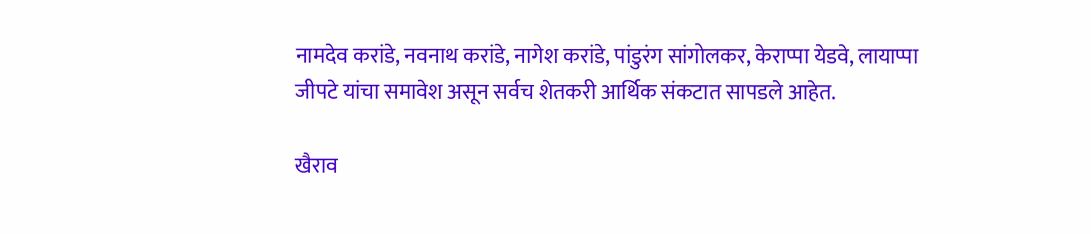नामदेव करांडे, नवनाथ करांडे, नागेश करांडे, पांडुरंग सांगोलकर, केराप्पा येडवे, लायाप्पा जीपटे यांचा समावेश असून सर्वच शेतकरी आर्थिक संकटात सापडले आहेत.

खैराव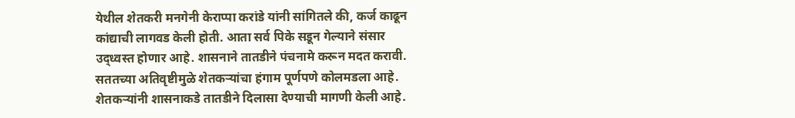येथील शेतकरी मनगेनी केराप्पा करांडे यांनी सांगितले की, कर्ज काढून कांद्याची लागवड केली होती. आता सर्व पिके सडून गेल्याने संसार उद्ध्वस्त होणार आहे. शासनाने तातडीने पंचनामे करून मदत करावी. सततच्या अतिवृष्टीमुळे शेतकर्‍यांचा हंगाम पूर्णपणे कोलमडला आहे. शेतकर्‍यांनी शासनाकडे तातडीने दिलासा देण्याची मागणी केली आहे.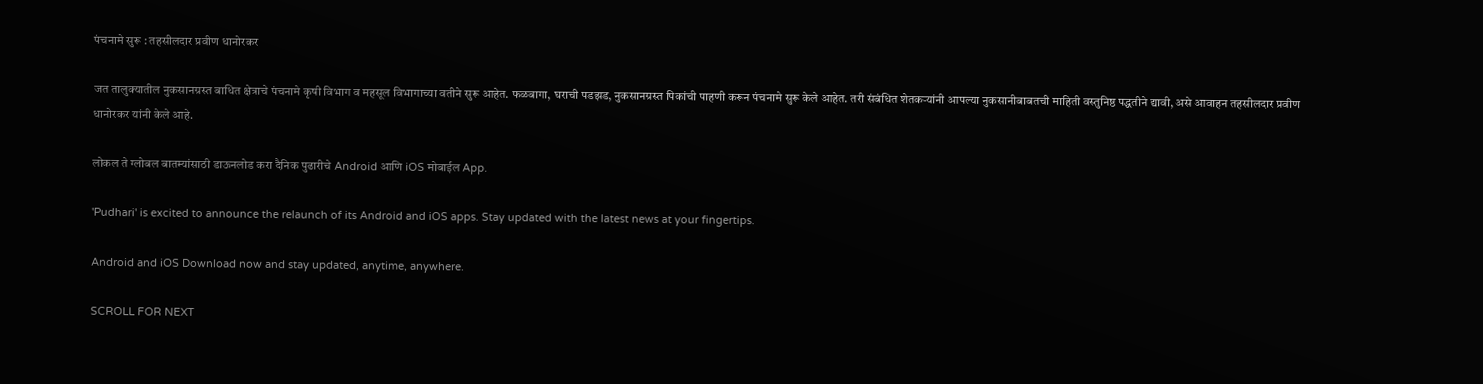पंचनामे सुरू : तहसीलदार प्रवीण धानोरकर

जत तालुक्यातील नुकसानग्रस्त बाधित क्षेत्राचे पंचनामे कृषी विभाग व महसूल विभागाच्या वतीने सुरू आहेत. फळबागा, घराची पडझड, नुकसानग्रस्त पिकांची पाहणी करून पंचनामे सुरू केले आहेत. तरी संबंधित शेतकर्‍यांनी आपल्या नुकसानीबाबतची माहिती वस्तुनिष्ठ पद्धतीने द्यावी, असे आवाहन तहसीलदार प्रवीण धानोरकर यांनी केले आहे.

लोकल ते ग्लोबल बातम्यांसाठी डाऊनलोड करा दैनिक पुढारीचे Android आणि iOS मोबाईल App.

'Pudhari' is excited to announce the relaunch of its Android and iOS apps. Stay updated with the latest news at your fingertips.

Android and iOS Download now and stay updated, anytime, anywhere.

SCROLL FOR NEXT